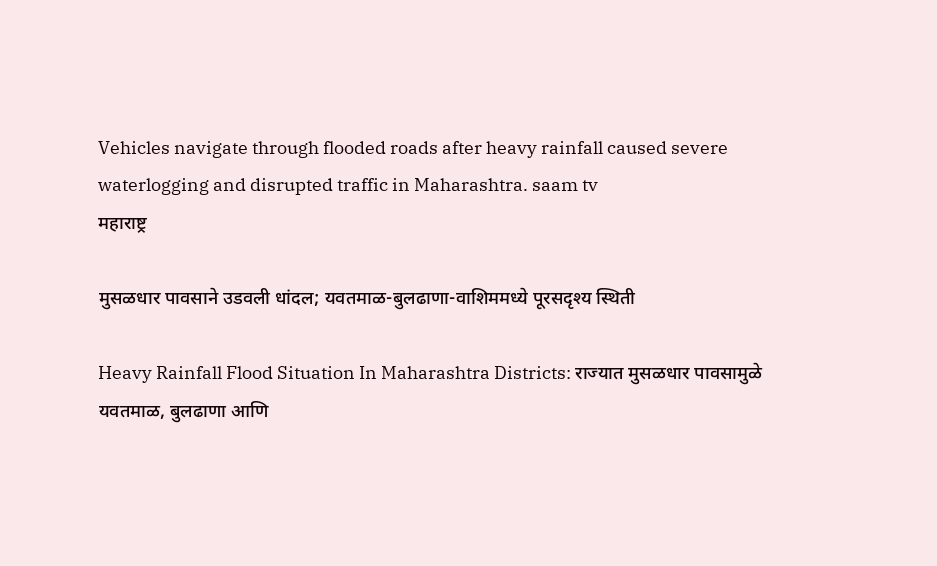Vehicles navigate through flooded roads after heavy rainfall caused severe waterlogging and disrupted traffic in Maharashtra. saam tv
महाराष्ट्र

मुसळधार पावसाने उडवली धांदल; यवतमाळ-बुलढाणा-वाशिममध्ये पूरसदृश्य स्थिती

Heavy Rainfall Flood Situation In Maharashtra Districts: राज्यात मुसळधार पावसामुळे यवतमाळ, बुलढाणा आणि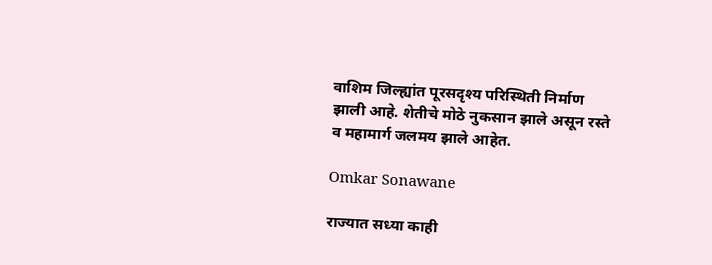वाशिम जिल्ह्यांत पूरसदृश्य परिस्थिती निर्माण झाली आहे. शेतीचे मोठे नुकसान झाले असून रस्ते व महामार्ग जलमय झाले आहेत.

Omkar Sonawane

राज्यात सध्या काही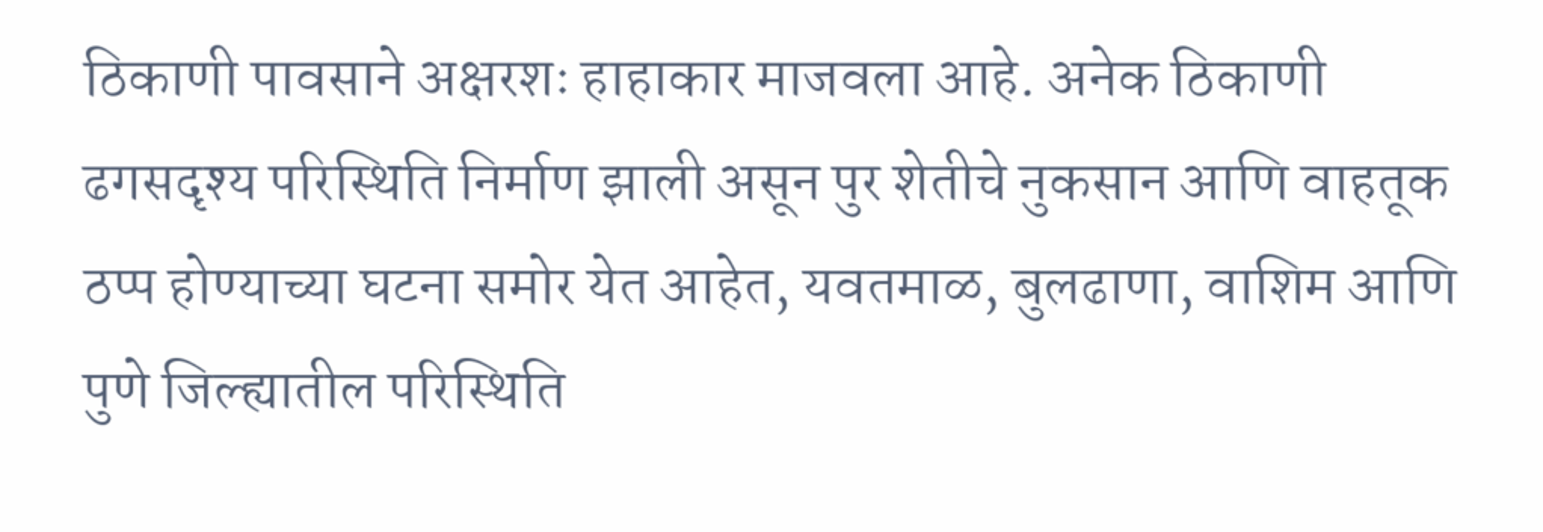ठिकाणी पावसाने अक्षरशः हाहाकार माजवला आहे. अनेक ठिकाणी ढगसदृश्य परिस्थिति निर्माण झाली असून पुर शेतीचे नुकसान आणि वाहतूक ठप्प होण्याच्या घटना समोर येत आहेत, यवतमाळ, बुलढाणा, वाशिम आणि पुणे जिल्ह्यातील परिस्थिति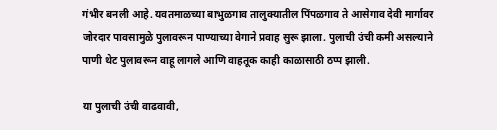गंभीर बनली आहे. यवतमाळच्या बाभुळगाव तालुक्यातील पिंपळगाव ते आसेगाव देवी मार्गावर जोरदार पावसामुळे पुलावरून पाण्याच्या वेगाने प्रवाह सुरू झाला. पुलाची उंची कमी असल्याने पाणी थेट पुलावरून वाहू लागले आणि वाहतूक काही काळासाठी ठप्प झाली.

या पुलाची उंची वाढवावी,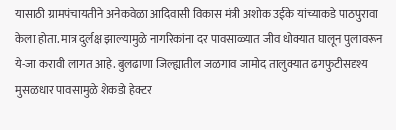यासाठी ग्रामपंचायतीने अनेकवेळा आदिवासी विकास मंत्री अशोक उईके यांच्याकडे पाठपुरावा केला होता. मात्र दुर्लक्ष झाल्यामुळे नागरिकांना दर पावसाळ्यात जीव धोक्यात घालून पुलावरून ये-जा करावी लागत आहे. बुलढाणा जिल्ह्यातील जळगाव जामोद तालुक्यात ढगफुटीसदृश्य मुसळधार पावसामुळे शेकडो हेक्टर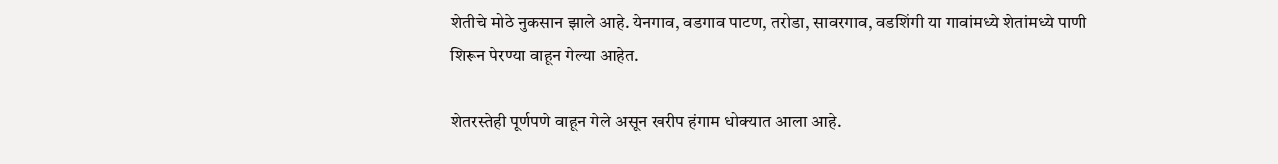शेतीचे मोठे नुकसान झाले आहे. येनगाव, वडगाव पाटण, तरोडा, सावरगाव, वडशिंगी या गावांमध्ये शेतांमध्ये पाणी शिरून पेरण्या वाहून गेल्या आहेत.

शेतरस्तेही पूर्णपणे वाहून गेले असून खरीप हंगाम धोक्यात आला आहे.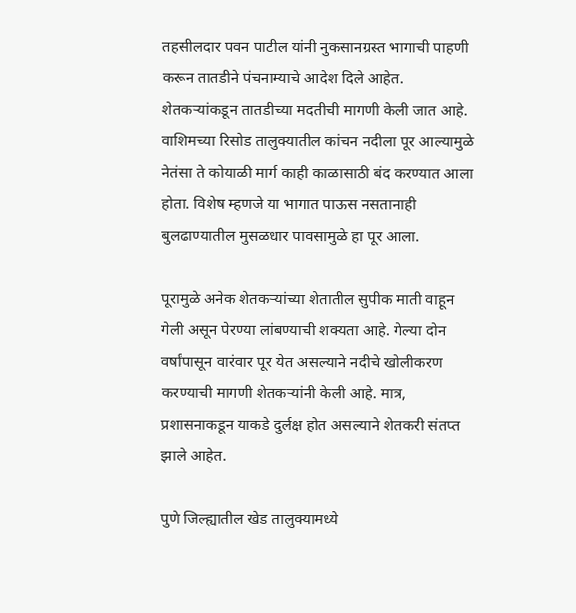तहसीलदार पवन पाटील यांनी नुकसानग्रस्त भागाची पाहणी करून तातडीने पंचनाम्याचे आदेश दिले आहेत. शेतकऱ्यांकडून तातडीच्या मदतीची मागणी केली जात आहे. वाशिमच्या रिसोड तालुक्यातील कांचन नदीला पूर आल्यामुळे नेतंसा ते कोयाळी मार्ग काही काळासाठी बंद करण्यात आला होता. विशेष म्हणजे या भागात पाऊस नसतानाही बुलढाण्यातील मुसळधार पावसामुळे हा पूर आला.

पूरामुळे अनेक शेतकऱ्यांच्या शेतातील सुपीक माती वाहून गेली असून पेरण्या लांबण्याची शक्यता आहे. गेल्या दोन वर्षांपासून वारंवार पूर येत असल्याने नदीचे खोलीकरण करण्याची मागणी शेतकऱ्यांनी केली आहे. मात्र, प्रशासनाकडून याकडे दुर्लक्ष होत असल्याने शेतकरी संतप्त झाले आहेत.

पुणे जिल्ह्यातील खेड तालुक्यामध्ये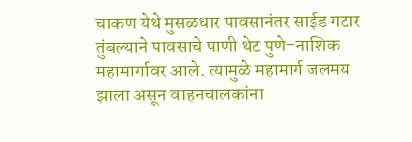चाकण येथे मुसळधार पावसानंतर साईड गटार तुंबल्याने पावसाचे पाणी थेट पुणे-नाशिक महामार्गावर आले. त्यामुळे महामार्ग जलमय झाला असून वाहनचालकांना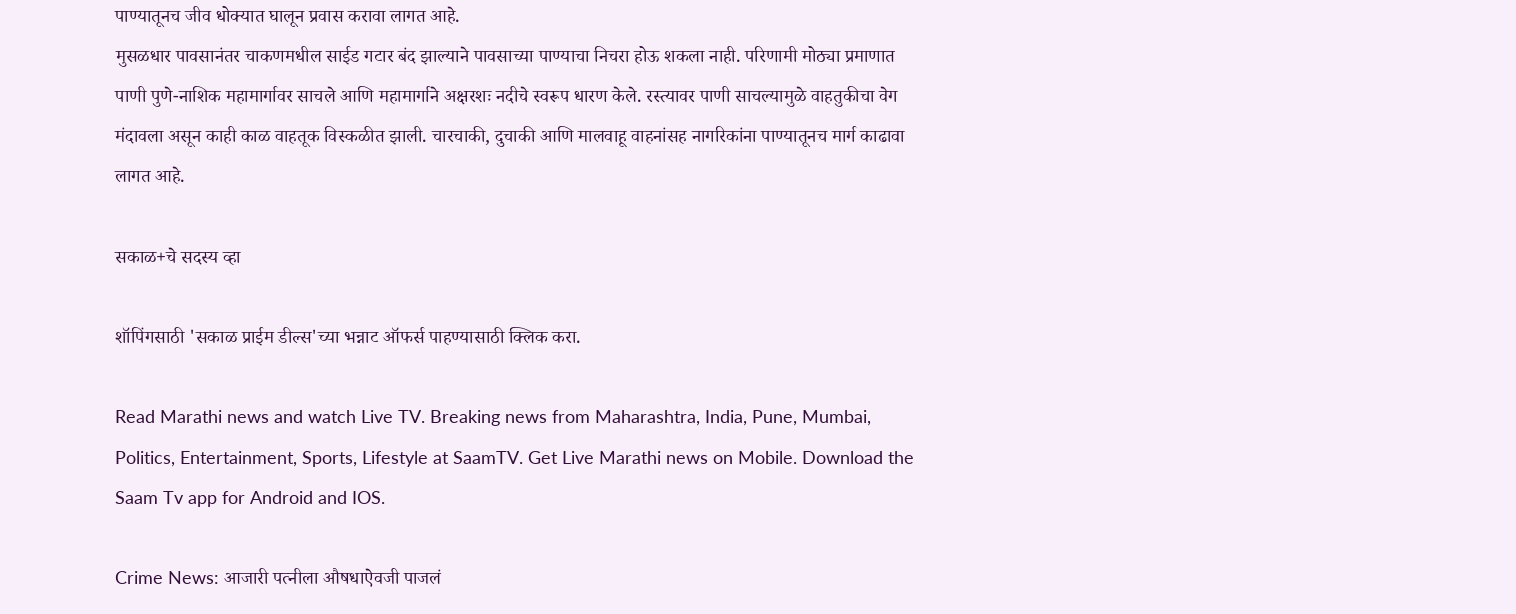पाण्यातूनच जीव धोक्यात घालून प्रवास करावा लागत आहे.
मुसळधार पावसानंतर चाकणमधील साईड गटार बंद झाल्याने पावसाच्या पाण्याचा निचरा होऊ शकला नाही. परिणामी मोठ्या प्रमाणात पाणी पुणे-नाशिक महामार्गावर साचले आणि महामार्गाने अक्षरशः नदीचे स्वरूप धारण केले. रस्त्यावर पाणी साचल्यामुळे वाहतुकीचा वेग मंदावला असून काही काळ वाहतूक विस्कळीत झाली. चारचाकी, दुचाकी आणि मालवाहू वाहनांसह नागरिकांना पाण्यातूनच मार्ग काढावा लागत आहे.

सकाळ+चे सदस्य व्हा

शॉपिंगसाठी 'सकाळ प्राईम डील्स'च्या भन्नाट ऑफर्स पाहण्यासाठी क्लिक करा.

Read Marathi news and watch Live TV. Breaking news from Maharashtra, India, Pune, Mumbai, Politics, Entertainment, Sports, Lifestyle at SaamTV. Get Live Marathi news on Mobile. Download the Saam Tv app for Android and IOS.

Crime News: आजारी पत्नीला औषधाऐवजी पाजलं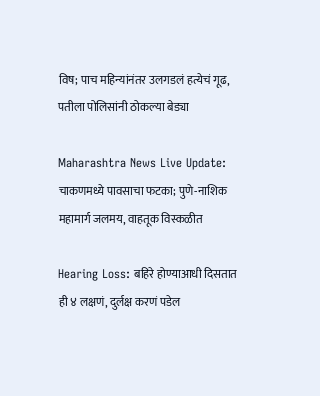विष; पाच महिन्यांनंतर उलगडलं हत्येचं गूढ, पतीला पोलिसांनी ठोकल्या बेड्या

Maharashtra News Live Update: चाकणमध्ये पावसाचा फटका; पुणे-नाशिक महामार्ग जलमय, वाहतूक विस्कळीत

Hearing Loss: बहिरे होण्याआधी दिसतात ही ४ लक्षणं, दुर्लक्ष करणं पडेल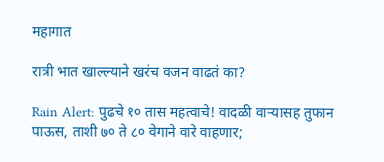महागात

रात्री भात खाल्ल्याने खरंच वजन वाढतं का?

Rain Alert: पुढचे १० तास महत्वाचे! वादळी वाऱ्यासह तुफान पाऊस, ताशी ७० ते ८० वेगाने वारे वाहणार;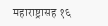महाराष्ट्रासह १६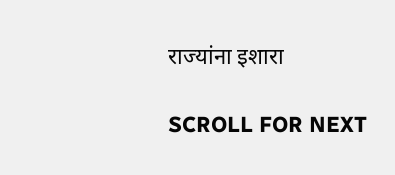राज्यांना इशारा

SCROLL FOR NEXT